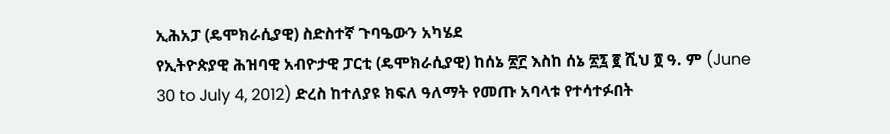ኢሕአፓ (ዴሞክራሲያዊ) ስድስተኛ ጉባዔውን አካሄደ
የኢትዮጵያዊ ሕዝባዊ አብዮታዊ ፓርቲ (ዴሞክራሲያዊ) ከሰኔ ፳፫ እስከ ሰኔ ፳፯ ፪ ሺህ ፬ ዓ. ም (June 30 to July 4, 2012) ድረስ ከተለያዩ ክፍለ ዓለማት የመጡ አባላቱ የተሳተፉበት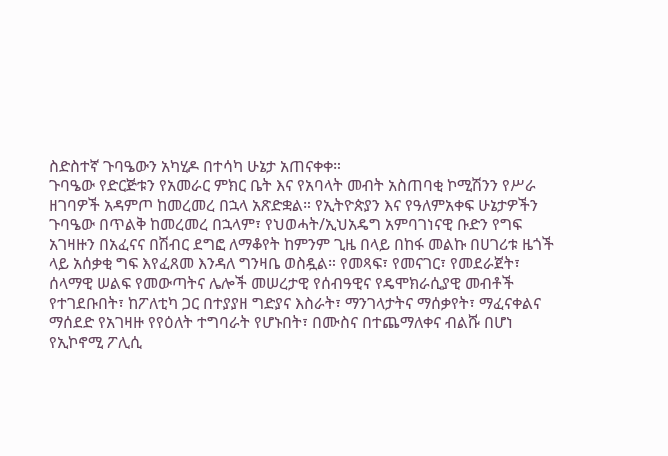ስድስተኛ ጉባዔውን አካሂዶ በተሳካ ሁኔታ አጠናቀቀ።
ጉባዔው የድርጅቱን የአመራር ምክር ቤት እና የአባላት መብት አስጠባቂ ኮሚሽንን የሥራ ዘገባዎች አዳምጦ ከመረመረ በኋላ አጽድቋል። የኢትዮጵያን እና የዓለምአቀፍ ሁኔታዎችን ጉባዔው በጥልቅ ከመረመረ በኋላም፣ የህወሓት/ኢህአዴግ አምባገነናዊ ቡድን የግፍ አገዛዙን በአፈናና በሽብር ደግፎ ለማቆየት ከምንም ጊዜ በላይ በከፋ መልኩ በሀገሪቱ ዜጎች ላይ አሰቃቂ ግፍ እየፈጸመ እንዳለ ግንዛቤ ወስዷል። የመጻፍ፣ የመናገር፣ የመደራጀት፣ ሰላማዊ ሠልፍ የመውጣትና ሌሎች መሠረታዊ የሰብዓዊና የዴሞክራሲያዊ መብቶች የተገደቡበት፣ ከፖለቲካ ጋር በተያያዘ ግድያና እስራት፣ ማንገላታትና ማሰቃየት፣ ማፈናቀልና ማሰደድ የአገዛዙ የየዕለት ተግባራት የሆኑበት፣ በሙስና በተጨማለቀና ብልሹ በሆነ የኢኮኖሚ ፖሊሲ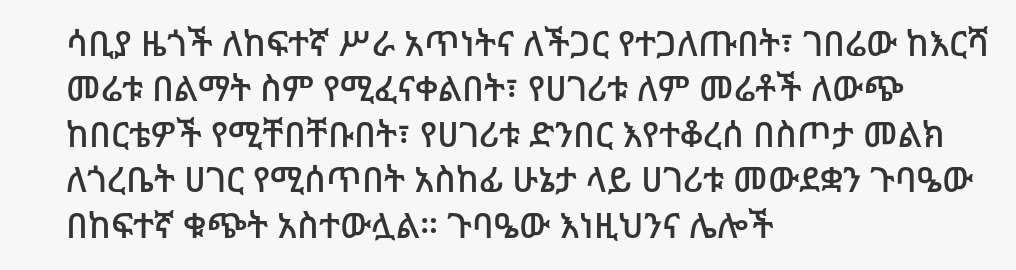ሳቢያ ዜጎች ለከፍተኛ ሥራ አጥነትና ለችጋር የተጋለጡበት፣ ገበሬው ከእርሻ መሬቱ በልማት ስም የሚፈናቀልበት፣ የሀገሪቱ ለም መሬቶች ለውጭ ከበርቴዎች የሚቸበቸቡበት፣ የሀገሪቱ ድንበር እየተቆረሰ በስጦታ መልክ ለጎረቤት ሀገር የሚሰጥበት አስከፊ ሁኔታ ላይ ሀገሪቱ መውደቋን ጉባዔው በከፍተኛ ቁጭት አስተውሏል። ጉባዔው እነዚህንና ሌሎች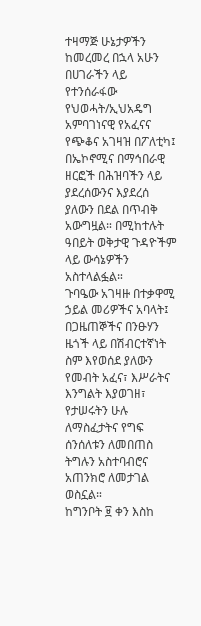ተዛማጅ ሁኔታዎችን ከመረመረ በኋላ አሁን በሀገራችን ላይ የተንሰራፋው የህወሓት/ኢህአዴግ አምባገነናዊ የአፈናና የጭቆና አገዛዝ በፖለቲካ፤ በኤኮኖሚና በማኅበራዊ ዘርፎች በሕዝባችን ላይ ያደረሰውንና እያደረሰ ያለውን በደል በጥብቅ አውግዟል። በሚከተሉት ዓበይት ወቅታዊ ጉዳዮችም ላይ ውሳኔዎችን አስተላልፏል።
ጉባዔው አገዛዙ በተቃዋሚ ኃይል መሪዎችና አባላት፤ በጋዜጠኞችና በንፁሃን ዜጎች ላይ በሽብርተኛነት ስም እየወሰደ ያለውን የመብት አፈና፣ እሥራትና እንግልት እያወገዘ፣ የታሠሩትን ሁሉ ለማስፈታትና የግፍ ሰንሰለቱን ለመበጠስ ትግሉን አስተባብሮና አጠንክሮ ለመታገል ወስኗል።
ከግንቦት ፱ ቀን እስከ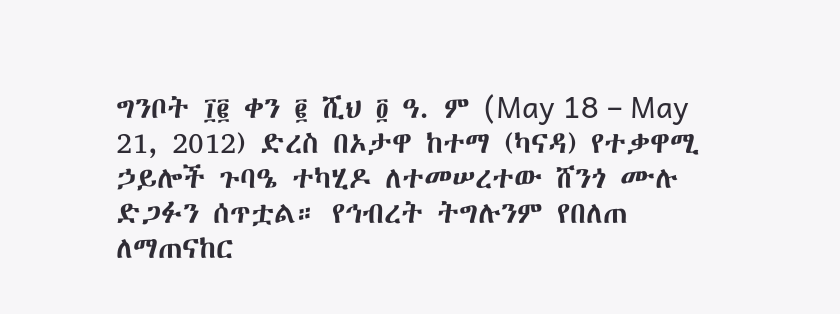ግንቦት ፲፪ ቀን ፪ ሺህ ፬ ዓ. ም (May 18 – May 21, 2012) ድረስ በኦታዋ ከተማ (ካናዳ) የተቃዋሚ ኃይሎች ጉባዔ ተካሂዶ ለተመሠረተው ሸንጎ ሙሉ ድጋፉን ሰጥቷል። የኅብረት ትግሉንም የበለጠ ለማጠናከር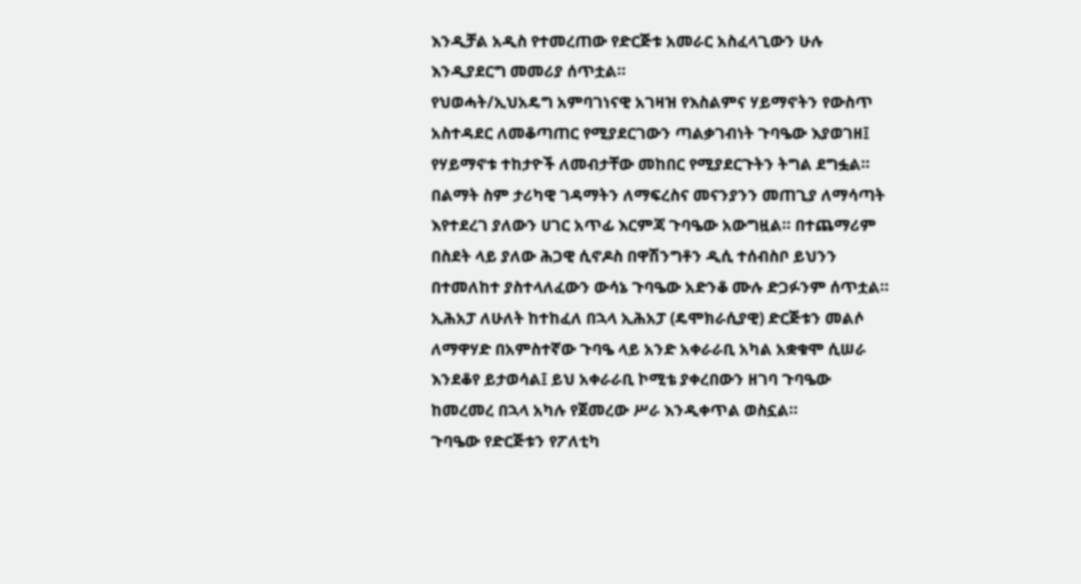እንዲቻል አዲስ የተመረጠው የድርጅቱ አመራር አስፈላጊውን ሁሉ እንዲያደርግ መመሪያ ሰጥቷል።
የህወሓት/ኢህአዴግ አምባገነናዊ አገዛዝ የእስልምና ሃይማኖትን የውስጥ አስተዳደር ለመቆጣጠር የሚያደርገውን ጣልቃገብነት ጉባዔው እያወገዘ፤ የሃይማኖቱ ተከታዮች ለመብታቸው መከበር የሚያደርጉትን ትግል ደግፏል።
በልማት ስም ታሪካዊ ገዳማትን ለማፍረስና መናንያንን መጠጊያ ለማሳጣት እየተደረገ ያለውን ሀገር አጥፊ እርምጃ ጉባዔው አውግዟል። በተጨማሪም በስደት ላይ ያለው ሕጋዊ ሲኖዶስ በዋሽንግቶን ዲሲ ተሰብስቦ ይህንን በተመለከተ ያስተላለፈውን ውሳኔ ጉባዔው አድንቆ ሙሉ ድጋፉንም ሰጥቷል።
ኢሕአፓ ለሁለት ከተከፈለ በኋላ ኢሕአፓ (ዴሞክራሲያዊ) ድርጅቱን መልሶ ለማዋሃድ በአምስተኛው ጉባዔ ላይ አንድ አቀራራቢ አካል አቋቁሞ ሲሠራ እንደቆየ ይታወሳል፤ ይህ አቀራራቢ ኮሚቴ ያቀረበውን ዘገባ ጉባዔው ከመረመረ በኋላ አካሉ የጀመረው ሥራ እንዲቀጥል ወስኗል።
ጉባዔው የድርጅቱን የፖለቲካ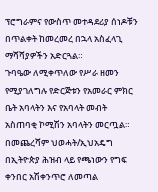ፕሮግራምና የውስጥ መተዳደሪያ ሰነዶቹን በጥልቀት ከመረመረ በኋላ አስፈላጊ ማሻሻያዎችን አድርጓል።
ጉባዔው ለሚቀጥለው የሥራ ዘመን የሚያገለግሉ የድርጅቱን የአመራር ምክር ቤት አባላትን እና የአባላት መብት አስጠባቂ ኮሚሽን አባላትን መርጧል።
በመጨረሻም ህወሓት/ኢህአዴግ በኢትዮጵያ ሕዝብ ላይ የጫነውን የግፍ ቀንበር አሽቀንጥሮ ለመጣል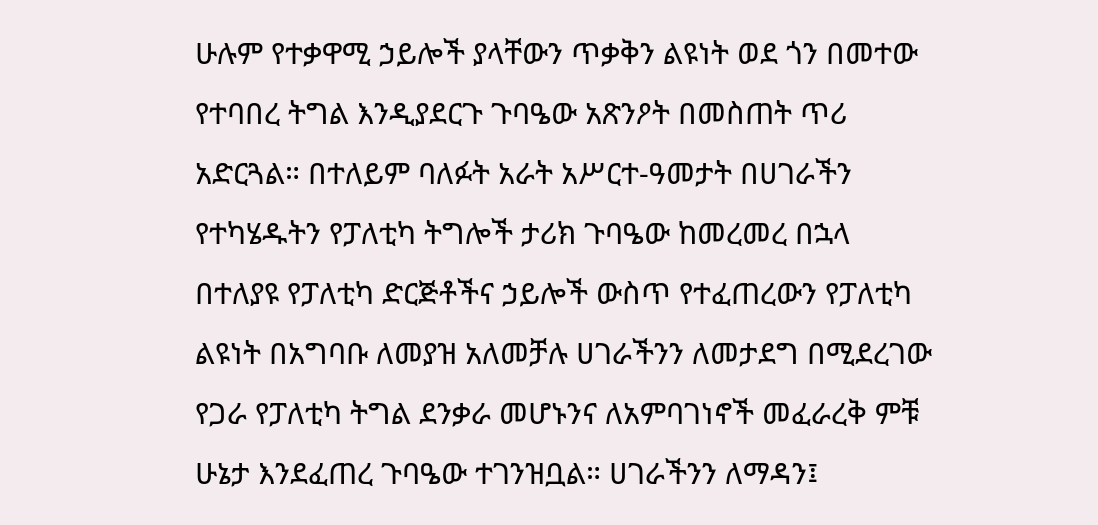ሁሉም የተቃዋሚ ኃይሎች ያላቸውን ጥቃቅን ልዩነት ወደ ጎን በመተው የተባበረ ትግል እንዲያደርጉ ጉባዔው አጽንዖት በመስጠት ጥሪ አድርጓል። በተለይም ባለፉት አራት አሥርተ-ዓመታት በሀገራችን የተካሄዱትን የፓለቲካ ትግሎች ታሪክ ጉባዔው ከመረመረ በኋላ በተለያዩ የፓለቲካ ድርጅቶችና ኃይሎች ውስጥ የተፈጠረውን የፓለቲካ ልዩነት በአግባቡ ለመያዝ አለመቻሉ ሀገራችንን ለመታደግ በሚደረገው የጋራ የፓለቲካ ትግል ደንቃራ መሆኑንና ለአምባገነኖች መፈራረቅ ምቹ ሁኔታ እንደፈጠረ ጉባዔው ተገንዝቧል። ሀገራችንን ለማዳን፤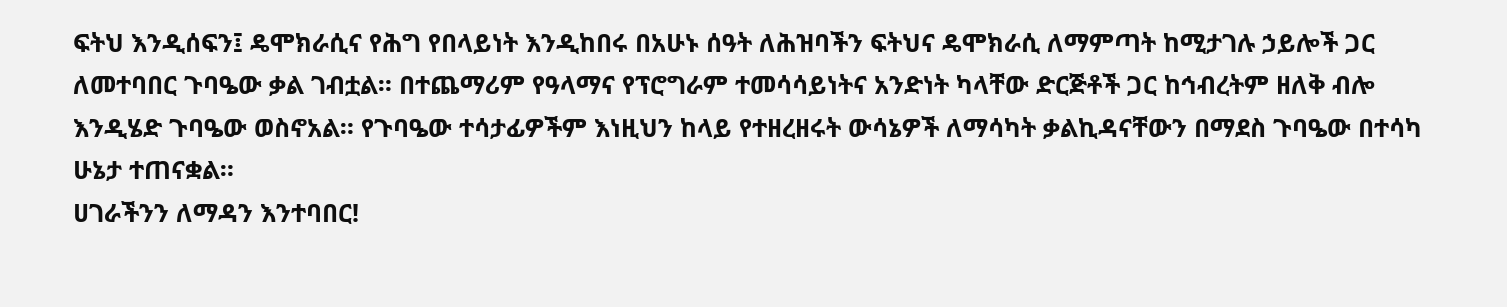ፍትህ እንዲሰፍን፤ ዴሞክራሲና የሕግ የበላይነት እንዲከበሩ በአሁኑ ሰዓት ለሕዝባችን ፍትህና ዴሞክራሲ ለማምጣት ከሚታገሉ ኃይሎች ጋር ለመተባበር ጉባዔው ቃል ገብቷል። በተጨማሪም የዓላማና የፕሮግራም ተመሳሳይነትና አንድነት ካላቸው ድርጅቶች ጋር ከኅብረትም ዘለቅ ብሎ እንዲሄድ ጉባዔው ወስኖአል። የጉባዔው ተሳታፊዎችም እነዚህን ከላይ የተዘረዘሩት ውሳኔዎች ለማሳካት ቃልኪዳናቸውን በማደስ ጉባዔው በተሳካ ሁኔታ ተጠናቋል።
ሀገራችንን ለማዳን እንተባበር!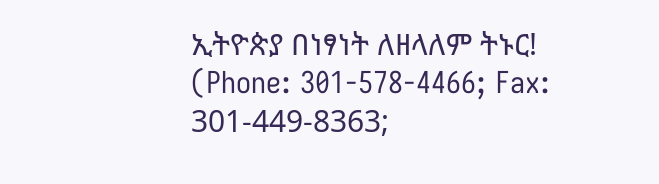ኢትዮጵያ በነፃነት ለዘላለም ትኑር!
(Phone: 301-578-4466; Fax: 301-449-8363;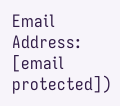Email Address: [email protected])